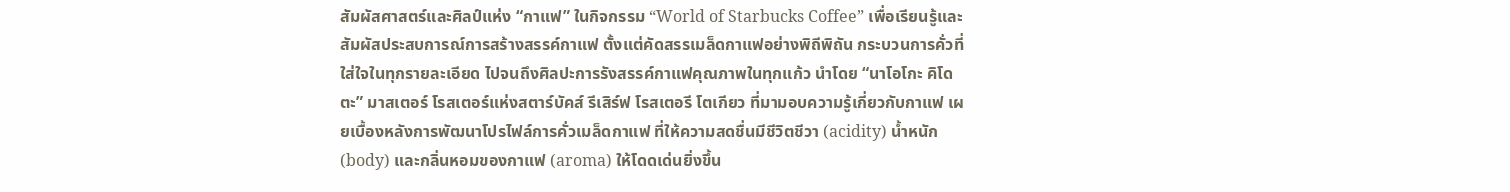สัมผัสศาสตร์และศิลป์แห่ง “กาแฟ” ในกิจกรรม “World of Starbucks Coffee” เพื่อเรียนรู้และสัมผัสประสบการณ์การสร้างสรรค์กาแฟ ตั้งแต่คัดสรรเมล็ดกาแฟอย่างพิถีพิถัน กระบวนการคั่วที่ใส่ใจในทุกรายละเอียด ไปจนถึงศิลปะการรังสรรค์กาแฟคุณภาพในทุกแก้ว นำโดย “นาโอโกะ คิโดตะ” มาสเตอร์ โรสเตอร์แห่งสตาร์บัคส์ รีเสิร์ฟ โรสเตอรี โตเกียว ที่มามอบความรู้เกี่ยวกับกาแฟ เผยเบื้องหลังการพัฒนาโปรไฟล์การคั่วเมล็ดกาแฟ ที่ให้ความสดชื่นมีชีวิตชีวา (acidity) น้ำหนัก (body) และกลิ่นหอมของกาแฟ (aroma) ให้โดดเด่นยิ่งขึ้น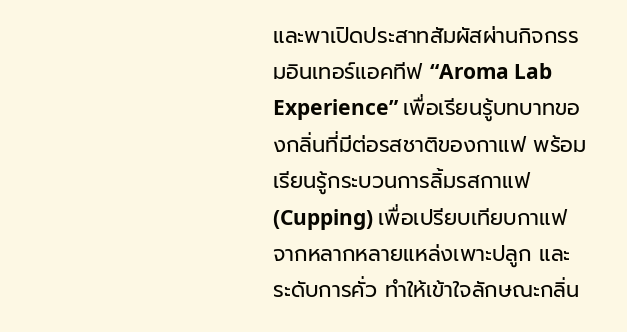และพาเปิดประสาทสัมผัสผ่านกิจกรรมอินเทอร์แอคทีฟ “Aroma Lab Experience” เพื่อเรียนรู้บทบาทของกลิ่นที่มีต่อรสชาติของกาแฟ พร้อมเรียนรู้กระบวนการลิ้มรสกาแฟ (Cupping) เพื่อเปรียบเทียบกาแฟจากหลากหลายแหล่งเพาะปลูก และระดับการคั่ว ทำให้เข้าใจลักษณะกลิ่น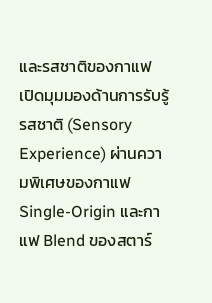และรสชาติของกาแฟ เปิดมุมมองด้านการรับรู้รสชาติ (Sensory Experience) ผ่านความพิเศษของกาแฟ Single-Origin และกาแฟ Blend ของสตาร์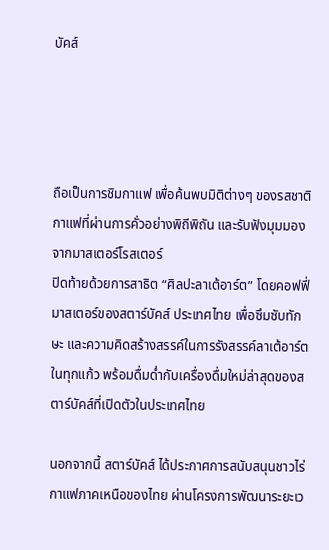บัคส์




ถือเป็นการชิมกาแฟ เพื่อค้นพบมิติต่างๆ ของรสชาติกาแฟที่ผ่านการคั่วอย่างพิถีพิถัน และรับฟังมุมมองจากมาสเตอร์โรสเตอร์
ปิดท้ายด้วยการสาธิต “ศิลปะลาเต้อาร์ต” โดยคอฟฟี่มาสเตอร์ของสตาร์บัคส์ ประเทศไทย เพื่อซึมซับทักษะ และความคิดสร้างสรรค์ในการรังสรรค์ลาเต้อาร์ตในทุกแก้ว พร้อมดื่มด่ำกับเครื่องดื่มใหม่ล่าสุดของสตาร์บัคส์ที่เปิดตัวในประเทศไทย

นอกจากนี้ สตาร์บัคส์ ได้ประกาศการสนับสนุนชาวไร่กาแฟภาคเหนือของไทย ผ่านโครงการพัฒนาระยะเว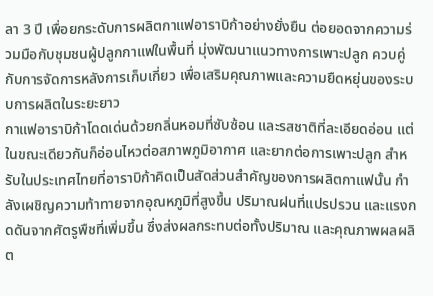ลา 3 ปี เพื่อยกระดับการผลิตกาแฟอาราบิก้าอย่างยั่งยืน ต่อยอดจากความร่วมมือกับชุมชนผู้ปลูกกาแฟในพื้นที่ มุ่งพัฒนาแนวทางการเพาะปลูก ควบคู่กับการจัดการหลังการเก็บเกี่ยว เพื่อเสริมคุณภาพและความยืดหยุ่นของระบบการผลิตในระยะยาว
กาแฟอาราบิก้าโดดเด่นด้วยกลิ่นหอมที่ซับซ้อน และรสชาติที่ละเอียดอ่อน แต่ในขณะเดียวกันก็อ่อนไหวต่อสภาพภูมิอากาศ และยากต่อการเพาะปลูก สำหรับในประเทศไทยที่อาราบิก้าคิดเป็นสัดส่วนสำคัญของการผลิตกาแฟนั้น กำลังเผชิญความท้าทายจากอุณหภูมิที่สูงขึ้น ปริมาณฝนที่แปรปรวน และแรงกดดันจากศัตรูพืชที่เพิ่มขึ้น ซึ่งส่งผลกระทบต่อทั้งปริมาณ และคุณภาพผลผลิต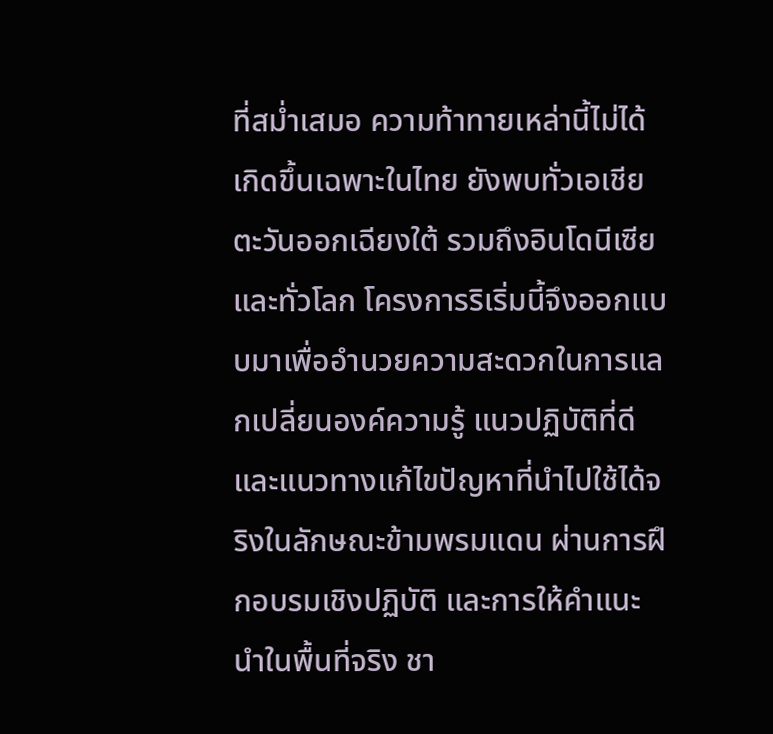ที่สม่ำเสมอ ความท้าทายเหล่านี้ไม่ได้เกิดขึ้นเฉพาะในไทย ยังพบทั่วเอเชียตะวันออกเฉียงใต้ รวมถึงอินโดนีเซีย และทั่วโลก โครงการริเริ่มนี้จึงออกแบบมาเพื่ออำนวยความสะดวกในการแลกเปลี่ยนองค์ความรู้ แนวปฏิบัติที่ดี และแนวทางแก้ไขปัญหาที่นำไปใช้ได้จริงในลักษณะข้ามพรมแดน ผ่านการฝึกอบรมเชิงปฏิบัติ และการให้คำแนะนำในพื้นที่จริง ชา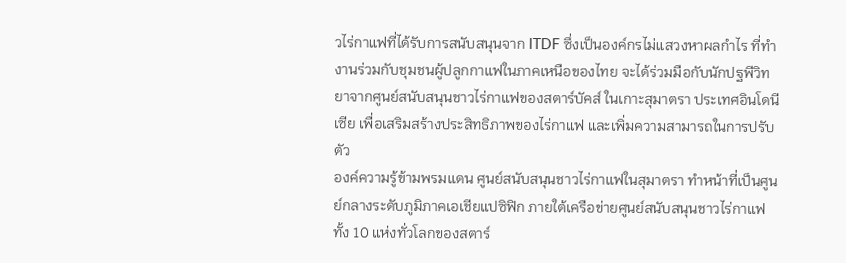วไร่กาแฟที่ได้รับการสนับสนุนจาก ITDF ซึ่งเป็นองค์กรไม่แสวงหาผลกำไร ที่ทำงานร่วมกับชุมชนผู้ปลูกกาแฟในภาคเหนือของไทย จะได้ร่วมมือกับนักปฐพีวิทยาจากศูนย์สนับสนุนชาวไร่กาแฟของสตาร์บัคส์ ในเกาะสุมาตรา ประเทศอินโดนีเซีย เพื่อเสริมสร้างประสิทธิภาพของไร่กาแฟ และเพิ่มความสามารถในการปรับตัว
องค์ความรู้ข้ามพรมแดน ศูนย์สนับสนุนชาวไร่กาแฟในสุมาตรา ทำหน้าที่เป็นศูนย์กลางระดับภูมิภาคเอเชียแปซิฟิก ภายใต้เครือข่ายศูนย์สนับสนุนชาวไร่กาแฟทั้ง 10 แห่งทั่วโลกของสตาร์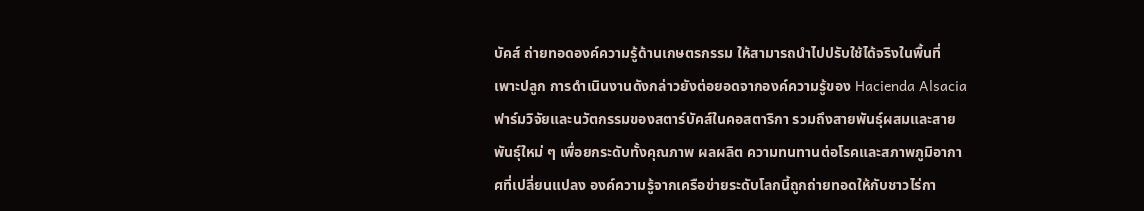บัคส์ ถ่ายทอดองค์ความรู้ด้านเกษตรกรรม ให้สามารถนำไปปรับใช้ได้จริงในพื้นที่เพาะปลูก การดำเนินงานดังกล่าวยังต่อยอดจากองค์ความรู้ของ Hacienda Alsacia ฟาร์มวิจัยและนวัตกรรมของสตาร์บัคส์ในคอสตาริกา รวมถึงสายพันธุ์ผสมและสายพันธุ์ใหม่ ๆ เพื่อยกระดับทั้งคุณภาพ ผลผลิต ความทนทานต่อโรคและสภาพภูมิอากาศที่เปลี่ยนแปลง องค์ความรู้จากเครือข่ายระดับโลกนี้ถูกถ่ายทอดให้กับชาวไร่กา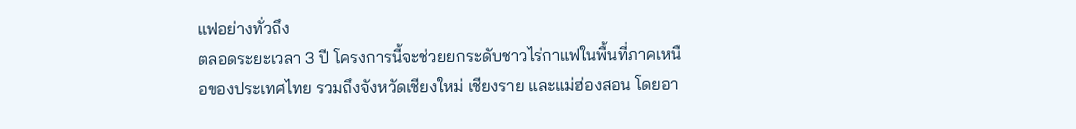แฟอย่างทั่วถึง
ตลอดระยะเวลา 3 ปี โครงการนี้จะช่วยยกระดับชาวไร่กาแฟในพื้นที่ภาคเหนือของประเทศไทย รวมถึงจังหวัดเชียงใหม่ เชียงราย และแม่ฮ่องสอน โดยอา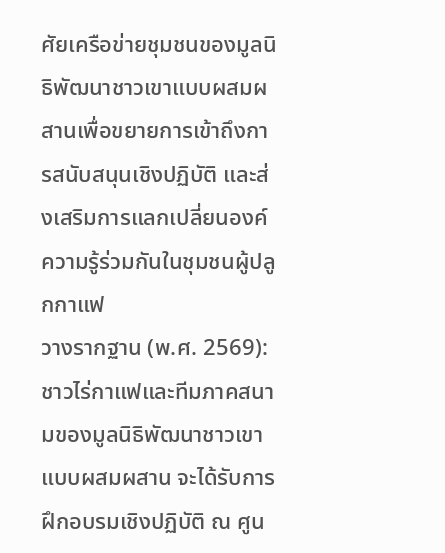ศัยเครือข่ายชุมชนของมูลนิธิพัฒนาชาวเขาแบบผสมผสานเพื่อขยายการเข้าถึงการสนับสนุนเชิงปฏิบัติ และส่งเสริมการแลกเปลี่ยนองค์ความรู้ร่วมกันในชุมชนผู้ปลูกกาแฟ
วางรากฐาน (พ.ศ. 2569): ชาวไร่กาแฟและทีมภาคสนามของมูลนิธิพัฒนาชาวเขาแบบผสมผสาน จะได้รับการฝึกอบรมเชิงปฏิบัติ ณ ศูน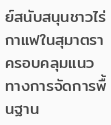ย์สนับสนุนชาวไร่กาแฟในสุมาตรา ครอบคลุมแนวทางการจัดการพื้นฐาน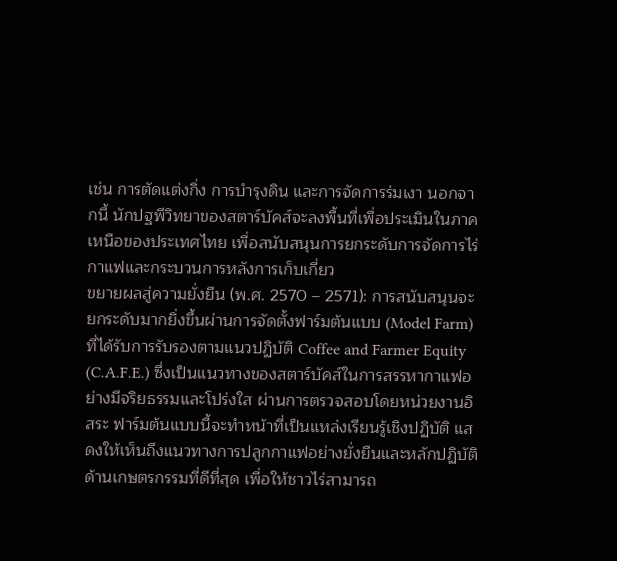เช่น การตัดแต่งกิ่ง การบำรุงดิน และการจัดการร่มเงา นอกจากนี้ นักปฐพีวิทยาของสตาร์บัคส์จะลงพื้นที่เพื่อประเมินในภาคเหนือของประเทศไทย เพื่อสนับสนุนการยกระดับการจัดการไร่กาแฟและกระบวนการหลังการเก็บเกี่ยว
ขยายผลสู่ความยั่งยืน (พ.ศ. 2570 – 2571): การสนับสนุนจะยกระดับมากยิ่งขึ้นผ่านการจัดตั้งฟาร์มต้นแบบ (Model Farm) ที่ได้รับการรับรองตามแนวปฏิบัติ Coffee and Farmer Equity (C.A.F.E.) ซึ่งเป็นแนวทางของสตาร์บัคส์ในการสรรหากาแฟอย่างมีจริยธรรมและโปร่งใส ผ่านการตรวจสอบโดยหน่วยงานอิสระ ฟาร์มต้นแบบนี้จะทำหน้าที่เป็นแหล่งเรียนรู้เชิงปฏิบัติ แสดงให้เห็นถึงแนวทางการปลูกกาแฟอย่างยั่งยืนและหลักปฏิบัติด้านเกษตรกรรมที่ดีที่สุด เพื่อให้ชาวไร่สามารถ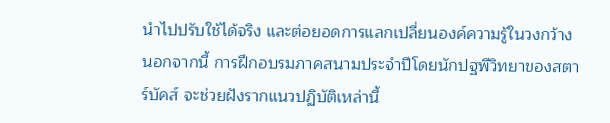นำไปปรับใช้ได้จริง และต่อยอดการแลกเปลี่ยนองค์ความรู้ในวงกว้าง นอกจากนี้ การฝึกอบรมภาคสนามประจำปีโดยนักปฐพีวิทยาของสตาร์บัคส์ จะช่วยฝังรากแนวปฏิบัติเหล่านี้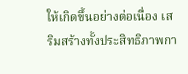ให้เกิดขึ้นอย่างต่อเนื่อง เสริมสร้างทั้งประสิทธิภาพกา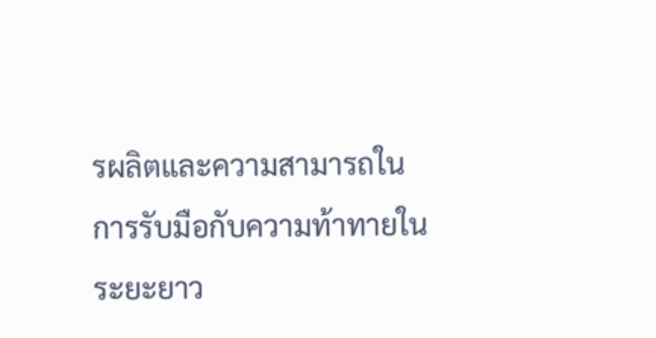รผลิตและความสามารถในการรับมือกับความท้าทายในระยะยาว